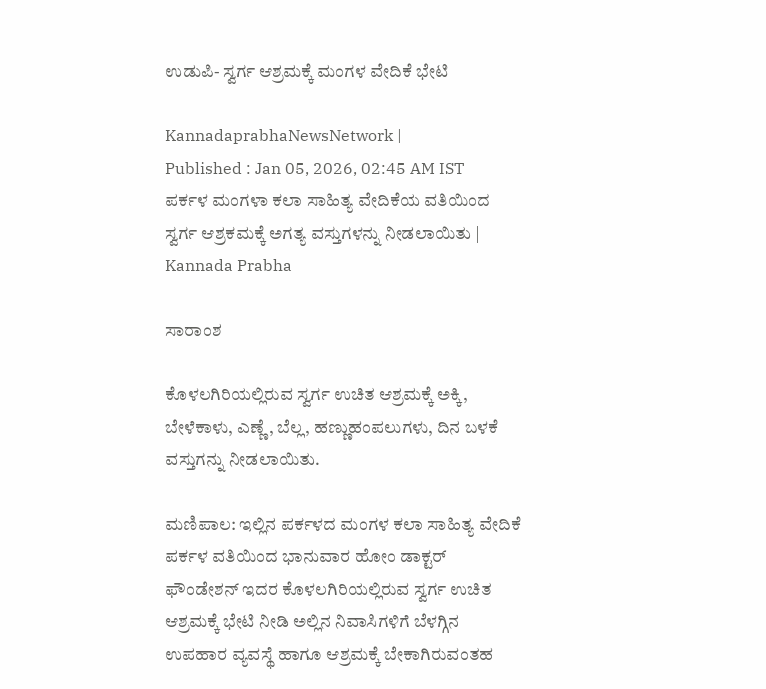ಉಡುಪಿ- ಸ್ವರ್ಗ ಆಶ್ರಮಕ್ಕೆ ಮಂಗಳ ವೇದಿಕೆ ಭೇಟಿ

KannadaprabhaNewsNetwork |
Published : Jan 05, 2026, 02:45 AM IST
ಪರ್ಕಳ ಮಂಗಳಾ ಕಲಾ ಸಾಹಿತ್ಯ ವೇದಿಕೆಯ ವತಿಯಿಂದ ಸ್ವರ್ಗ ಆಶ್ರಕಮಕ್ಕೆ ಅಗತ್ಯ ವಸ್ತುಗಳನ್ನು ನೀಡಲಾಯಿತು | Kannada Prabha

ಸಾರಾಂಶ

ಕೊಳಲಗಿರಿಯಲ್ಲಿರುವ ಸ್ವರ್ಗ ಉಚಿತ ಆಶ್ರಮಕ್ಕೆ ಅಕ್ಕಿ, ಬೇಳೆಕಾಳು, ಎಣ್ಣೆ, ಬೆಲ್ಲ, ಹಣ್ಣುಹಂಪಲುಗಳು, ದಿನ ಬಳಕೆ ವಸ್ತುಗನ್ನು ನೀಡಲಾಯಿತು.

ಮಣಿಪಾಲ: ಇಲ್ಲಿನ ಪರ್ಕಳದ ಮಂಗಳ ಕಲಾ ಸಾಹಿತ್ಯ ವೇದಿಕೆ ಪರ್ಕಳ ವತಿಯಿಂದ ಭಾನುವಾರ ಹೋಂ ಡಾಕ್ಟರ್ ಫೌಂಡೇಶನ್ ಇದರ ಕೊಳಲಗಿರಿಯಲ್ಲಿರುವ ಸ್ವರ್ಗ ಉಚಿತ ಆಶ್ರಮಕ್ಕೆ ಭೇಟಿ ನೀಡಿ ಅಲ್ಲಿನ ನಿವಾಸಿಗಳಿಗೆ ಬೆಳಗ್ಗಿನ ಉಪಹಾರ ವ್ಯವಸ್ಥೆ ಹಾಗೂ ಆಶ್ರಮಕ್ಕೆ ಬೇಕಾಗಿರುವಂತಹ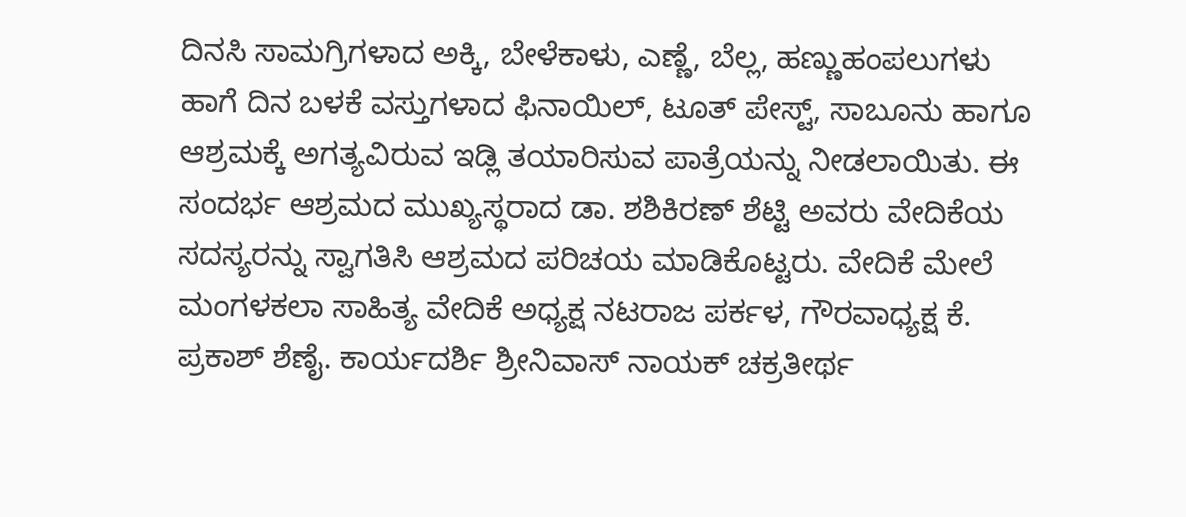ದಿನಸಿ ಸಾಮಗ್ರಿಗಳಾದ ಅಕ್ಕಿ, ಬೇಳೆಕಾಳು, ಎಣ್ಣೆ, ಬೆಲ್ಲ, ಹಣ್ಣುಹಂಪಲುಗಳು ಹಾಗೆ ದಿನ ಬಳಕೆ ವಸ್ತುಗಳಾದ ಫಿನಾಯಿಲ್, ಟೂತ್ ಪೇಸ್ಟ್, ಸಾಬೂನು ಹಾಗೂ ಆಶ್ರಮಕ್ಕೆ ಅಗತ್ಯವಿರುವ ಇಡ್ಲಿ ತಯಾರಿಸುವ ಪಾತ್ರೆಯನ್ನು ನೀಡಲಾಯಿತು. ಈ ಸಂದರ್ಭ ಆಶ್ರಮದ ಮುಖ್ಯಸ್ಥರಾದ ಡಾ. ಶಶಿಕಿರಣ್ ಶೆಟ್ಟಿ ಅವರು ವೇದಿಕೆಯ ಸದಸ್ಯರನ್ನು ಸ್ವಾಗತಿಸಿ ಆಶ್ರಮದ ಪರಿಚಯ ಮಾಡಿಕೊಟ್ಟರು. ವೇದಿಕೆ ಮೇಲೆ ಮಂಗಳಕಲಾ ಸಾಹಿತ್ಯ ವೇದಿಕೆ ಅಧ್ಯಕ್ಷ ನಟರಾಜ ಪರ್ಕಳ, ಗೌರವಾಧ್ಯಕ್ಷ ಕೆ. ಪ್ರಕಾಶ್ ಶೆಣೈ. ಕಾರ್ಯದರ್ಶಿ ಶ್ರೀನಿವಾಸ್ ನಾಯಕ್ ಚಕ್ರತೀರ್ಥ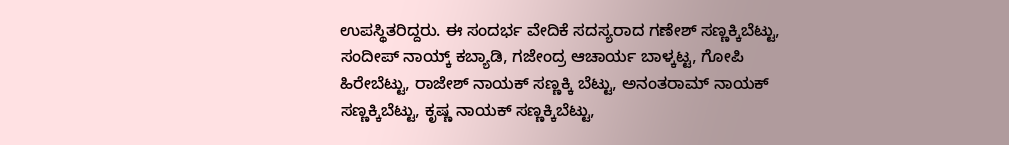ಉಪಸ್ಥಿತರಿದ್ದರು. ಈ ಸಂದರ್ಭ ವೇದಿಕೆ ಸದಸ್ಯರಾದ ಗಣೇಶ್ ಸಣ್ಣಕ್ಕಿಬೆಟ್ಟು, ಸಂದೀಪ್ ನಾಯ್ಕ್ ಕಬ್ಯಾಡಿ, ಗಜೇಂದ್ರ ಆಚಾರ್ಯ ಬಾಳ್ಕಟ್ಟ, ಗೋಪಿ ಹಿರೇಬೆಟ್ಟು, ರಾಜೇಶ್ ನಾಯಕ್ ಸಣ್ಣಕ್ಕಿ ಬೆಟ್ಟು, ಅನಂತರಾಮ್ ನಾಯಕ್ ಸಣ್ಣಕ್ಕಿಬೆಟ್ಟು, ಕೃಷ್ಣ ನಾಯಕ್ ಸಣ್ಣಕ್ಕಿಬೆಟ್ಟು,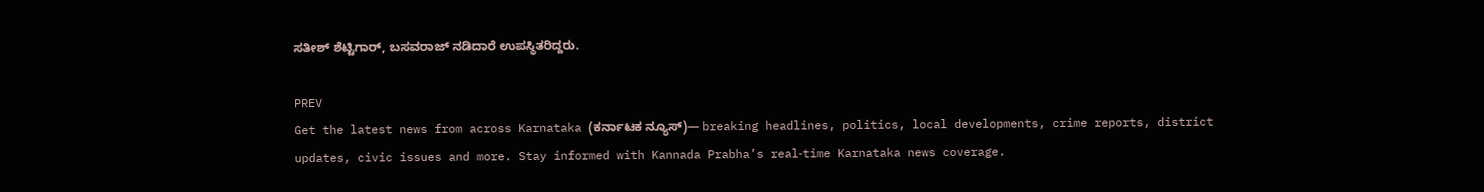ಸತೀಶ್ ಶೆಟ್ಟಿಗಾರ್, ಬಸವರಾಜ್ ನಡಿದಾರೆ ಉಪಸ್ಥಿತರಿದ್ದರು.

PREV
Get the latest news from across Karnataka (ಕರ್ನಾಟಕ ನ್ಯೂಸ್)— breaking headlines, politics, local developments, crime reports, district updates, civic issues and more. Stay informed with Kannada Prabha’s real‑time Karnataka news coverage.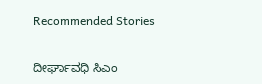Recommended Stories

ದೀರ್ಘಾವಧಿ ಸಿಎಂ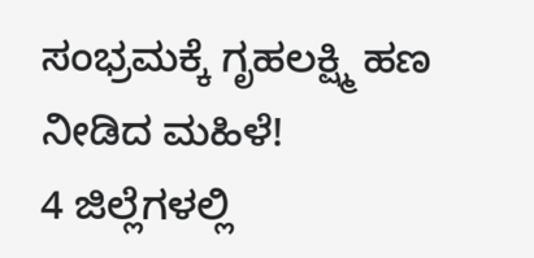ಸಂಭ್ರಮಕ್ಕೆ ಗೃಹಲಕ್ಷ್ಮಿ ಹಣ ನೀಡಿದ ಮಹಿಳೆ!
4 ಜಿಲ್ಲೆಗಳಲ್ಲಿ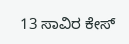13 ಸಾವಿರ ಕೇಸ್‌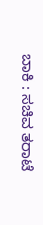ಬಾಕಿ : ಸಚಿವ ತರಾಟೆ